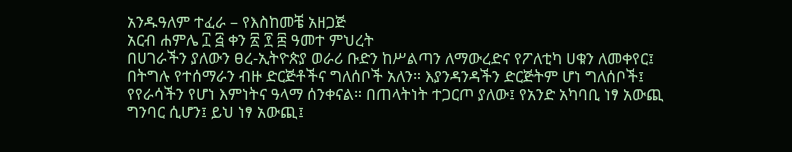አንዱዓለም ተፈራ – የእስከመቼ አዘጋጅ
አርብ ሐምሌ ፲ ፭ ቀን ፳ ፻ ፰ ዓመተ ምህረት
በሀገራችን ያለውን ፀረ-ኢትዮጵያ ወራሪ ቡድን ከሥልጣን ለማውረድና የፖለቲካ ሀቁን ለመቀየር፤ በትግሉ የተሰማራን ብዙ ድርጅቶችና ግለሰቦች አለን። እያንዳንዳችን ድርጅትም ሆነ ግለሰቦች፤ የየራሳችን የሆነ እምነትና ዓላማ ሰንቀናል። በጠላትነት ተጋርጦ ያለው፤ የአንድ አካባቢ ነፃ አውጪ ግንባር ሲሆን፤ ይህ ነፃ አውጪ፤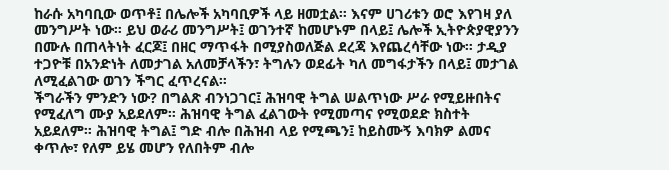ከራሱ አካባቢው ወጥቶ፤ በሌሎች አካባቢዎች ላይ ዘመቷል። እናም ሀገሪቱን ወሮ እየገዛ ያለ መንግሥት ነው። ይህ ወራሪ መንግሥት፤ ወገንተኛ ከመሆኑም በላይ፤ ሌሎች ኢትዮጵያዊያንን በሙሉ በጠላትነት ፈርጆ፤ በዘር ማጥፋት በሚያስወለጅል ደረጃ እየጨረሳቸው ነው። ታዲያ ተጋዮቹ በአንድነት ለመታገል አለመቻላችን፣ ትግሉን ወደፊት ካለ መግፋታችን በላይ፤ መታገል ለሚፈልገው ወገን ችግር ፈጥረናል።
ችግራችን ምንድን ነው? በግልጽ ብንነጋገር፤ ሕዝባዊ ትግል ሠልጥነው ሥራ የሚይዙበትና የሚፈለግ ሙያ አይደለም። ሕዝባዊ ትግል ፈልገውት የሚመጣና የሚወደድ ክስተት አይደለም። ሕዝባዊ ትግል፤ ግድ ብሎ በሕዝብ ላይ የሚጫን፤ ከይስሙኝ እባክዎ ልመና ቀጥሎ፣ የለም ይሄ መሆን የለበትም ብሎ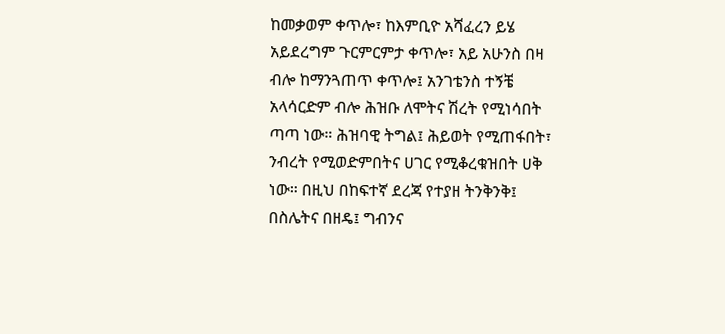ከመቃወም ቀጥሎ፣ ከእምቢዮ አሻፈረን ይሄ አይደረግም ጉርምርምታ ቀጥሎ፣ አይ አሁንስ በዛ ብሎ ከማንጓጠጥ ቀጥሎ፤ አንገቴንስ ተኝቼ አላሳርድም ብሎ ሕዝቡ ለሞትና ሽረት የሚነሳበት ጣጣ ነው። ሕዝባዊ ትግል፤ ሕይወት የሚጠፋበት፣ ንብረት የሚወድምበትና ሀገር የሚቆረቁዝበት ሀቅ ነው። በዚህ በከፍተኛ ደረጃ የተያዘ ትንቅንቅ፤ በስሌትና በዘዴ፤ ግብንና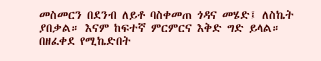መስመርን በደንብ ለይቶ ባስቀመጠ ጎዳና መሄድ፤ ለስኬት ያበቃል። እናም ከፍተኛ ምርምርና እቅድ ግድ ይላል። በዘፈቀደ የሚኬድበት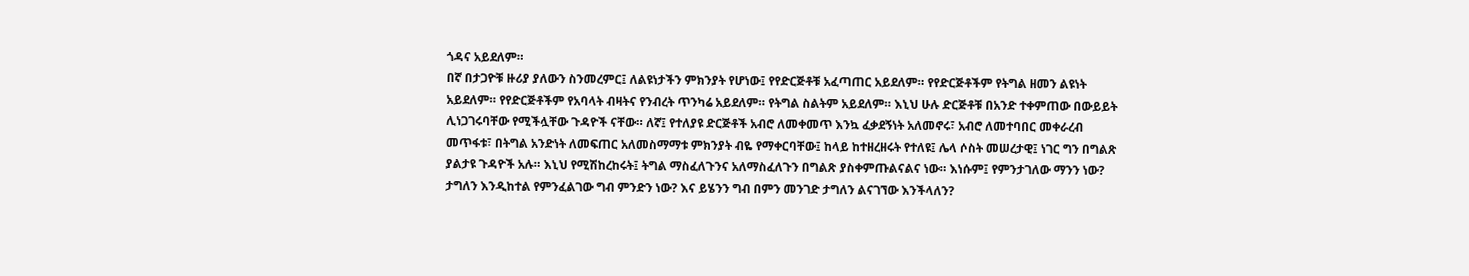ጎዳና አይደለም።
በኛ በታጋዮቹ ዙሪያ ያለውን ስንመረምር፤ ለልዩነታችን ምክንያት የሆነው፤ የየድርጅቶቹ አፈጣጠር አይደለም። የየድርጅቶችም የትግል ዘመን ልዩነት አይደለም። የየድርጅቶችም የአባላት ብዛትና የንብረት ጥንካሬ አይደለም። የትግል ስልትም አይደለም። እኒህ ሁሉ ድርጅቶቹ በአንድ ተቀምጠው በውይይት ሊነጋገሩባቸው የሚችሏቸው ጉዳዮች ናቸው። ለኛ፤ የተለያዩ ድርጅቶች አብሮ ለመቀመጥ እንኳ ፈቃደኝነት አለመኖሩ፣ አብሮ ለመተባበር መቀራረብ መጥፋቱ፣ በትግል አንድነት ለመፍጠር አለመስማማቱ ምክንያት ብዬ የማቀርባቸው፤ ከላይ ከተዘረዘሩት የተለዩ፤ ሌላ ሶስት መሠረታዊ፤ ነገር ግን በግልጽ ያልታዩ ጉዳዮች አሉ። እኒህ የሚሽከረከሩት፤ ትግል ማስፈለጉንና አለማስፈለጉን በግልጽ ያስቀምጡልናልና ነው። እነሱም፤ የምንታገለው ማንን ነው? ታግለን እንዲከተል የምንፈልገው ግብ ምንድን ነው? እና ይሄንን ግብ በምን መንገድ ታግለን ልናገኘው እንችላለን?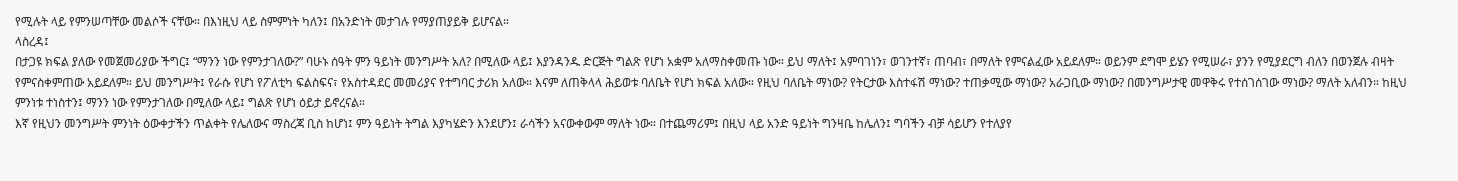የሚሉት ላይ የምንሠጣቸው መልሶች ናቸው። በእነዚህ ላይ ስምምነት ካለን፤ በአንድነት መታገሉ የማያጠያይቅ ይሆናል።
ላስረዳ፤
በታጋዩ ክፍል ያለው የመጀመሪያው ችግር፤ “ማንን ነው የምንታገለው?” ባሁኑ ሰዓት ምን ዓይነት መንግሥት አለ? በሚለው ላይ፤ እያንዳንዱ ድርጅት ግልጽ የሆነ አቋም አለማስቀመጡ ነው። ይህ ማለት፤ አምባገነን፣ ወገንተኛ፣ ጠባብ፣ በማለት የምናልፈው አይደለም። ወይንም ደግሞ ይሄን የሚሠራ፣ ያንን የሚያደርግ ብለን በወንጀሉ ብዛት የምናስቀምጠው አይደለም። ይህ መንግሥት፤ የራሱ የሆነ የፖለቲካ ፍልስፍና፣ የአስተዳደር መመሪያና የተግባር ታሪክ አለው። እናም ለጠቅላላ ሕይወቱ ባለቤት የሆነ ክፍል አለው። የዚህ ባለቤት ማነው? የትርታው እስተፋሽ ማነው? ተጠቃሚው ማነው? አራጋቢው ማነው? በመንግሥታዊ መዋቅሩ የተሰገሰገው ማነው? ማለት አለብን። ከዚህ ምንነቱ ተነስተን፤ ማንን ነው የምንታገለው በሚለው ላይ፤ ግልጽ የሆነ ዕይታ ይኖረናል።
እኛ የዚህን መንግሥት ምንነት ዕውቀታችን ጥልቀት የሌለውና ማስረጃ ቢስ ከሆነ፤ ምን ዓይነት ትግል እያካሄድን እንደሆን፤ ራሳችን አናውቀውም ማለት ነው። በተጨማሪም፤ በዚህ ላይ አንድ ዓይነት ግንዛቤ ከሌለን፤ ግባችን ብቻ ሳይሆን የተለያየ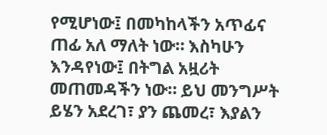የሚሆነው፤ በመካከላችን አጥፊና ጠፊ አለ ማለት ነው። እስካሁን እንዳየነው፤ በትግል አዟሪት መጠመዳችን ነው። ይህ መንግሥት ይሄን አደረገ፣ ያን ጨመረ፣ እያልን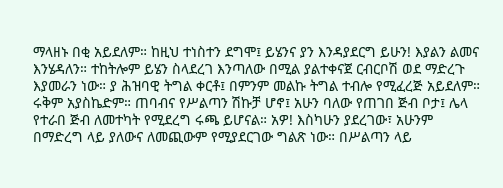ማላዘኑ በቂ አይደለም። ከዚህ ተነስተን ደግሞ፤ ይሄንና ያን እንዳያደርግ ይሁን! እያልን ልመና እንሄዳለን። ተከትሎም ይሄን ስላደረገ እንጣለው በሚል ያልተቀናጀ ርብርቦሽ ወደ ማድረጉ እያመራን ነው። ያ ሕዝባዊ ትግል ቀርቶ፤ በምንም መልኩ ትግል ተብሎ የሚፈረጅ አይደለም። ሩቅም አያስኬድም። ጠባብና የሥልጣን ሽኩቻ ሆኖ፤ አሁን ባለው የጠገበ ጅብ ቦታ፤ ሌላ የተራበ ጅብ ለመተካት የሚደረግ ሩጫ ይሆናል። አዎ! እስካሁን ያደረገው፣ አሁንም በማድረግ ላይ ያለውና ለመጪውም የሚያደርገው ግልጽ ነው። በሥልጣን ላይ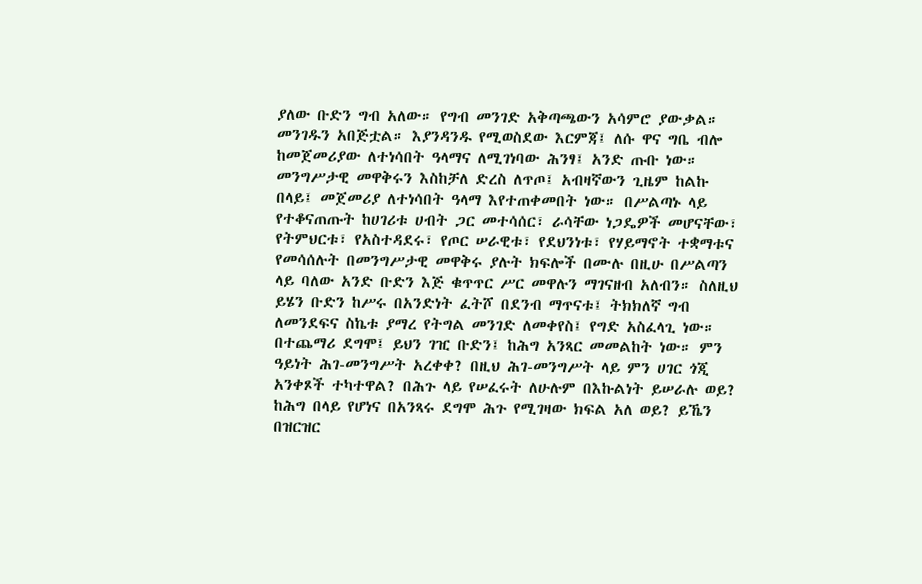ያለው ቡድን ግብ አለው። የግብ መንገድ አቅጣጫውን አሳምሮ ያውቃል። መንገዱን አበጅቷል። እያንዳንዱ የሚወስደው እርምጃ፤ ለሱ ዋና ግቤ ብሎ ከመጀመሪያው ለተነሳበት ዓላማና ለሚገነባው ሕንፃ፤ አንድ ጡቡ ነው። መንግሥታዊ መዋቅሩን እስከቻለ ድረስ ለጥጦ፤ አብዛኛውን ጊዜም ከልኩ በላይ፤ መጀመሪያ ለተነሳበት ዓላማ እየተጠቀመበት ነው። በሥልጣኑ ላይ የተቆናጠጡት ከሀገሪቱ ሀብት ጋር መተሳሰር፣ ራሳቸው ነጋዴዎች መሆናቸው፣ የትምህርቱ፣ የአስተዳደሩ፣ የጦር ሠራዊቱ፣ የደህንነቱ፣ የሃይማኖት ተቋማቱና የመሳሰሉት በመንግሥታዊ መዋቅሩ ያሉት ክፍሎች በሙሉ በዚሁ በሥልጣን ላይ ባለው አንድ ቡድን እጅ ቁጥጥር ሥር መዋሉን ማገናዘብ አለብን። ስለዚህ ይሄን ቡድን ከሥሩ በአንድነት ፈትሾ በደንብ ማጥናቱ፤ ትክክለኛ ግብ ለመንደፍና ስኬቱ ያማረ የትግል መንገድ ለመቀየስ፤ የግድ አስፈላጊ ነው።
በተጨማሪ ደግሞ፤ ይህን ገዢ ቡድን፤ ከሕግ አንጻር መመልከት ነው። ምን ዓይነት ሕገ-መንግሥት አረቀቀ? በዚህ ሕገ-መንግሥት ላይ ምን ሀገር ጎጂ አንቀጾች ተካተዋል? በሕጉ ላይ የሠፈሩት ለሁሉም በእኩልነት ይሠራሉ ወይ? ከሕግ በላይ የሆነና በአንጻሩ ደግሞ ሕጉ የሚገዛው ክፍል አለ ወይ? ይኼን በዝርዝር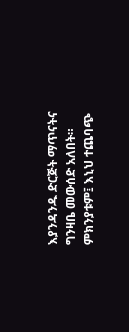እያንዳንዱ ድርጅት ማጥናትና ግንዛቤ መውሰድ አለበት። ምክንያቱም፤ እኒህ ተጨባጭ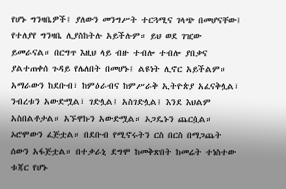የሆኑ ግንዛቤዎች፤ ያለውን መንግሥት ተርጓሚና ገላጭ በመሆናቸው፤ የተለያየ ግንዛቤ ሊያስከትሉ አይችሉም። ይህ ወደ ገዢው ይመራናል። በርግጥ እዚህ ላይ ብዙ ተብሎ ተብሎ ያበቃና ያልተጠቀሰ ጉዳይ የሌለበት በመሆኑ፤ ልዩነት ሊኖር አይችልም። አማራውን ከደቡብ፣ ከምዕራብና ከምሥራቅ ኢትዮጵያ አፈናቅሏል፣ ንብረቱን አውድሟል፣ ገድሏል፤ አስገድሏል፤ እንደ እህልም አስበልቶታል። አኙዋኩን አውድሟል። ኦጋዴኑን ጨርሷል። ኦሮሞውን ፈጅቷል። በደቡብ የሚኖሩትን ርስ በርስ በማጋጨት ሰውን አፋጅቷል። በተቃራኒ ደግሞ ከመቅጽበት ከመሬት ተነስተው ቱጃር የሆኑ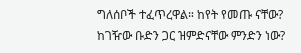ግለሰቦች ተፈጥረዋል። ከየት የመጡ ናቸው? ከገዥው ቡድን ጋር ዝምድናቸው ምንድን ነው?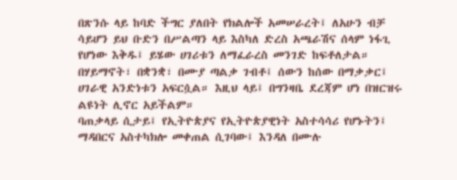በጽንሱ ላይ ከባድ ችግር ያለበት የክልሎች አመሠራረት፤ ለአሁን ብቻ ሳይሆን ይህ ቡድን በሥልጣን ላይ እስካለ ድረስ አጫራሽና ሰላም ነፋጊ የሆነው እቅዱ፤ ይሄው ሀገሪቱን ለማፈራረስ መንገድ ከፍቶለታል። በሃይማኖት፣ በቋንቋ፣ በሙያ ጣልቃ ገብቶ፤ ሰውን ከሰው በማቃቃር፤ ሀገራዊ አንድነቱን አፍርሷል። እዚህ ላይ፤ በግንዛቤ ደረጃም ሆነ በዝርዝሩ ልዩነት ሊኖር አይችልም።
ባጠቃላይ ሲታይ፤ የኢትዮጵያና የኢትዮጵያዊነት አስተሳሳሪ የሆኑትን፤ ማዳበርና አስተካክሎ መቀጠል ሲገባው፤ እንዳለ በሙሉ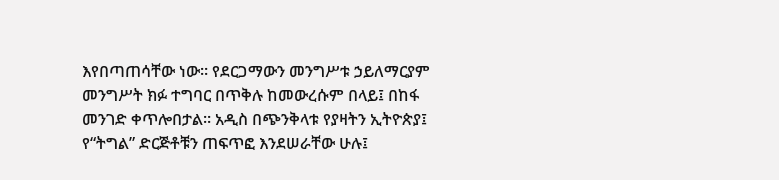እየበጣጠሳቸው ነው። የደርጋማውን መንግሥቱ ኃይለማርያም መንግሥት ክፉ ተግባር በጥቅሉ ከመውረሱም በላይ፤ በከፋ መንገድ ቀጥሎበታል። አዲስ በጭንቅላቱ የያዛትን ኢትዮጵያ፤ የ“ትግል” ድርጅቶቹን ጠፍጥፎ እንደሠራቸው ሁሉ፤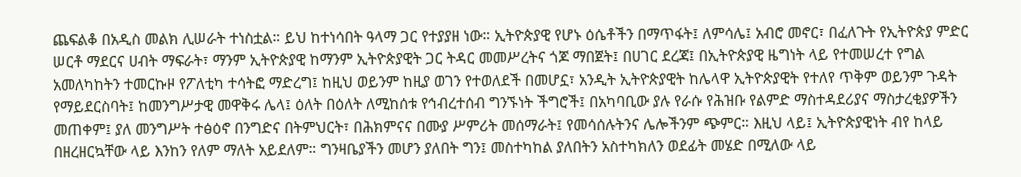ጨፍልቆ በአዲስ መልክ ሊሠራት ተነስቷል። ይህ ከተነሳበት ዓላማ ጋር የተያያዘ ነው። ኢትዮጵያዊ የሆኑ ዕሴቶችን በማጥፋት፤ ለምሳሌ፤ አብሮ መኖር፣ በፈለጉት የኢትዮጵያ ምድር ሠርቶ ማደርና ሀብት ማፍራት፣ ማንም ኢትዮጵያዊ ከማንም ኢትዮጵያዊት ጋር ትዳር መመሥረትና ጎጆ ማበጀት፤ በሀገር ደረጃ፤ በኢትዮጵያዊ ዜግነት ላይ የተመሠረተ የግል አመለካከትን ተመርኩዞ የፖለቲካ ተሳትፎ ማድረግ፤ ከዚህ ወይንም ከዚያ ወገን የተወለደች በመሆኗ፣ አንዲት ኢትዮጵያዊት ከሌላዋ ኢትዮጵያዊት የተለየ ጥቅም ወይንም ጉዳት የማይደርስባት፤ ከመንግሥታዊ መዋቅሩ ሌላ፤ ዕለት በዕለት ለሚከሰቱ የኅብረተሰብ ግንኙነት ችግሮች፤ በአካባቢው ያሉ የራሱ የሕዝቡ የልምድ ማስተዳደሪያና ማስታረቂያዎችን መጠቀም፤ ያለ መንግሥት ተፅዕኖ በንግድና በትምህርት፣ በሕክምናና በሙያ ሥምሪት መሰማራት፤ የመሳሰሉትንና ሌሎችንም ጭምር። እዚህ ላይ፤ ኢትዮጵያዊነት ብየ ከላይ በዘረዘርኳቸው ላይ እንከን የለም ማለት አይደለም። ግንዛቤያችን መሆን ያለበት ግን፤ መስተካከል ያለበትን አስተካክለን ወደፊት መሄድ በሚለው ላይ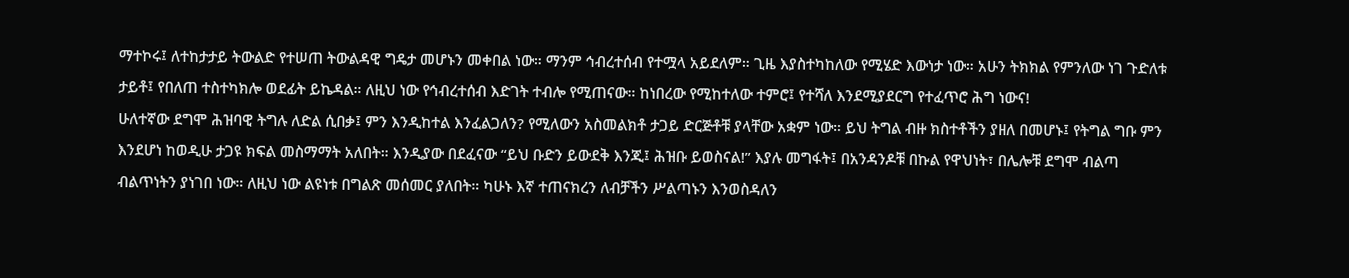ማተኮሩ፤ ለተከታታይ ትውልድ የተሠጠ ትውልዳዊ ግዴታ መሆኑን መቀበል ነው። ማንም ኅብረተሰብ የተሟላ አይደለም። ጊዜ እያስተካከለው የሚሄድ እውነታ ነው። አሁን ትክክል የምንለው ነገ ጉድለቱ ታይቶ፤ የበለጠ ተስተካክሎ ወደፊት ይኬዳል። ለዚህ ነው የኅብረተሰብ እድገት ተብሎ የሚጠናው። ከነበረው የሚከተለው ተምሮ፤ የተሻለ እንደሚያደርግ የተፈጥሮ ሕግ ነውና!
ሁለተኛው ደግሞ ሕዝባዊ ትግሉ ለድል ሲበቃ፤ ምን እንዲከተል እንፈልጋለን? የሚለውን አስመልክቶ ታጋይ ድርጅቶቹ ያላቸው አቋም ነው። ይህ ትግል ብዙ ክስተቶችን ያዘለ በመሆኑ፤ የትግል ግቡ ምን እንደሆነ ከወዲሁ ታጋዩ ክፍል መስማማት አለበት። እንዲያው በደፈናው “ይህ ቡድን ይውደቅ እንጂ፤ ሕዝቡ ይወስናል!” እያሉ መግፋት፤ በአንዳንዶቹ በኩል የዋህነት፣ በሌሎቹ ደግሞ ብልጣ ብልጥነትን ያነገበ ነው። ለዚህ ነው ልዩነቱ በግልጽ መሰመር ያለበት። ካሁኑ እኛ ተጠናክረን ለብቻችን ሥልጣኑን እንወስዳለን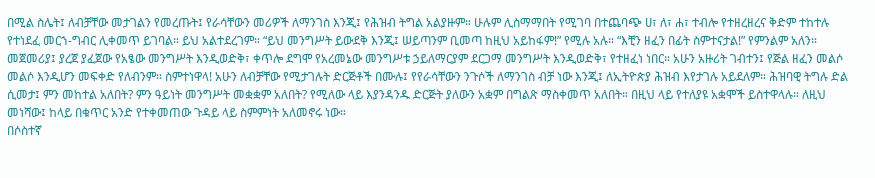በሚል ስሌት፤ ለብቻቸው መታገልን የመረጡት፤ የራሳቸውን መሪዎች ለማንገስ እንጂ፤ የሕዝብ ትግል አልያዙም። ሁሉም ሊስማማበት የሚገባ በተጨባጭ ሀ፣ ለ፣ ሐ፣ ተብሎ የተዘረዘረና ቅድም ተከተሉ የተነደፈ መርኀ-ግብር ሊቀመጥ ይገባል። ይህ አልተደረገም። “ይህ መንግሥት ይውደቅ እንጂ፤ ሠይጣንም ቢመጣ ከዚህ አይከፋም!” የሚሉ አሉ። “እቺን ዘፈን በፊት ስምተናታል!” የምንልም አለን። መጀመሪያ፤ ያረጀ ያፈጀው የአፄው መንግሥት እንዲወድቅ፣ ቀጥሎ ደግሞ የአረመኔው መንግሥቱ ኃይለማርያም ደርጋማ መንግሥት እንዲወድቅ፣ የተዘፈነ ነበር። አሁን አዙሪት ገብተን፤ የጅል ዘፈን መልሶ መልሶ እንዲሆን መፍቀድ የለብንም። ስምተነዋላ! አሁን ለብቻቸው የሚታገሉት ድርጅቶች በሙሉ፤ የየራሳቸውን ንጉሶች ለማንገስ ብቻ ነው እንጂ፤ ለኢትዮጵያ ሕዝብ እየታገሉ አይደለም። ሕዝባዊ ትግሉ ድል ሲመታ፤ ምን መከተል አለበት? ምን ዓይነት መንግሥት መቋቋም አለበት? የሚለው ላይ እያንዳንዱ ድርጅት ያለውን አቋም በግልጽ ማስቀመጥ አለበት። በዚህ ላይ የተለያዩ አቋሞች ይስተዋላሉ። ለዚህ መነሻው፤ ከላይ በቁጥር አንድ የተቀመጠው ጉዳይ ላይ ስምምነት አለመኖሩ ነው።
በሶስተኛ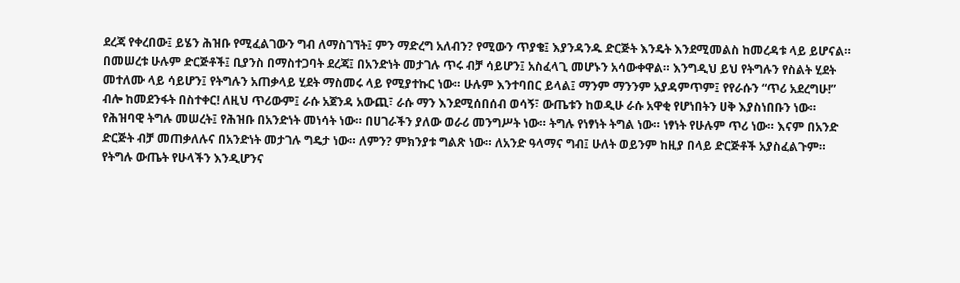ደረጃ የቀረበው፤ ይሄን ሕዝቡ የሚፈልገውን ግብ ለማስገኘት፤ ምን ማድረግ አለብን? የሚውን ጥያቄ፤ እያንዳንዱ ድርጅት እንዴት እንደሚመልስ ከመረዳቱ ላይ ይሆናል። በመሠረቱ ሁሉም ድርጅቶች፤ ቢያንስ በማስተጋባት ደረጃ፤ በአንድነት መታገሉ ጥሩ ብቻ ሳይሆን፤ አስፈላጊ መሆኑን አሳውቀዋል። እንግዲህ ይህ የትግሉን የስልት ሂደት መተለሙ ላይ ሳይሆን፤ የትግሉን አጠቃላይ ሂደት ማስመሩ ላይ የሚያተኩር ነው። ሁሉም እንተባበር ይላል፤ ማንም ማንንም አያዳምጥም፤ የየራሱን “ጥሪ አደረግሁ!” ብሎ ከመደንፋት በስተቀር! ለዚህ ጥሪውም፤ ራሱ አጀንዳ አውጪ፣ ራሱ ማን እንደሚሰበሰብ ወሳኝ፣ ውጤቱን ከወዲሁ ራሱ አዋቂ የሆነበትን ሀቅ እያስነበቡን ነው። የሕዝባዊ ትግሉ መሠረት፤ የሕዝቡ በአንድነት መነሳት ነው። በሀገራችን ያለው ወራሪ መንግሥት ነው። ትግሉ የነፃነት ትግል ነው። ነፃነት የሁሉም ጥሪ ነው። እናም በአንድ ድርጅት ብቻ መጠቃለሉና በአንድነት መታገሉ ግዴታ ነው። ለምን? ምክንያቱ ግልጽ ነው። ለአንድ ዓላማና ግብ፤ ሁለት ወይንም ከዚያ በላይ ድርጅቶች አያስፈልጉም። የትግሉ ውጤት የሁላችን እንዲሆንና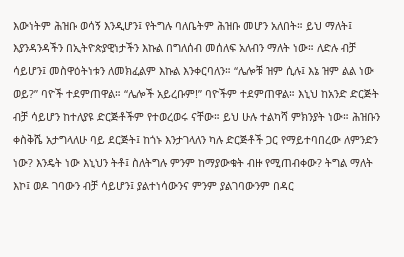እውነትም ሕዝቡ ወሳኝ እንዲሆን፤ የትግሉ ባለቤትም ሕዝቡ መሆን አለበት። ይህ ማለት፤ እያንዳንዳችን በኢትዮጵያዊነታችን እኩል በግለሰብ መሰለፍ አለብን ማለት ነው። ለድሉ ብቻ ሳይሆን፤ መስዋዕትነቱን ለመክፈልም እኩል እንቀርባለን። “ሌሎቹ ዝም ሲሉ፤ እኔ ዝም ልል ነው ወይ?” ባዮች ተደምጠዋል። “ሌሎች አይረቡም!” ባዮችም ተደምጠዋል። እኒህ ከአንድ ድርጅት ብቻ ሳይሆን ከተለያዩ ድርጅቶችም የተወረወሩ ናቸው። ይህ ሁሉ ተልካሻ ምክንያት ነው። ሕዝቡን ቀስቅሼ አታግላለሁ ባይ ደርጅት፤ ከጎኑ እንታገላለን ካሉ ድርጅቶች ጋር የማይተባበረው ለምንድን ነው? እንዴት ነው እኒህን ትቶ፤ ስለትግሉ ምንም ከማያውቁት ብዙ የሚጠብቀው? ትግል ማለት እኮ፤ ወዶ ገባውን ብቻ ሳይሆን፤ ያልተነሳውንና ምንም ያልገባውንም በዳር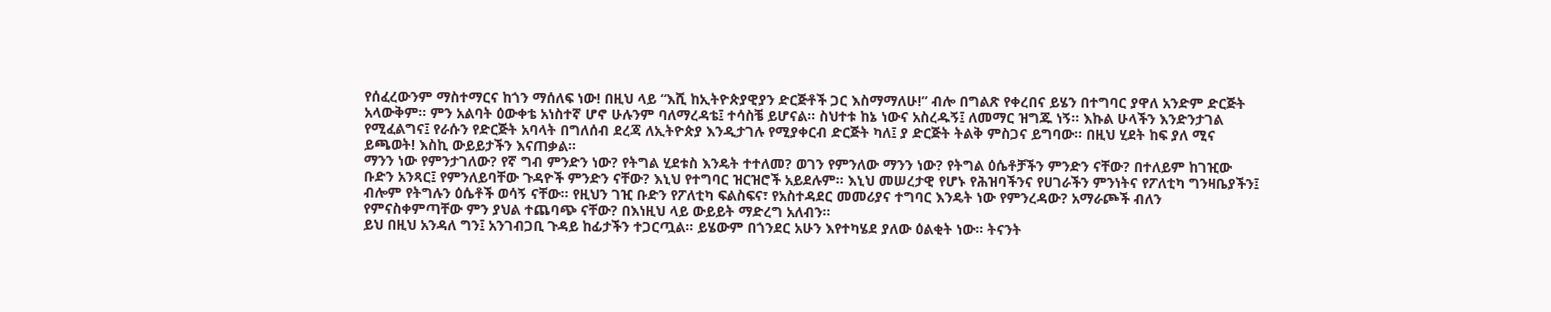የሰፈረውንም ማስተማርና ከጎን ማሰለፍ ነው! በዚህ ላይ “እሺ ከኢትዮጵያዊያን ድርጅቶች ጋር እስማማለሁ!” ብሎ በግልጽ የቀረበና ይሄን በተግባር ያዋለ አንድም ድርጅት አላውቅም። ምን አልባት ዕውቀቴ አነስተኛ ሆኖ ሁሉንም ባለማረዳቴ፤ ተሳስቼ ይሆናል። ስህተቱ ከኔ ነውና አስረዱኝ፤ ለመማር ዝግጁ ነኝ። እኩል ሁላችን እንድንታገል የሚፈልግና፤ የራሱን የድርጅት አባላት በግለሰብ ደረጃ ለኢትዮጵያ እንዲታገሉ የሚያቀርብ ድርጅት ካለ፤ ያ ድርጅት ትልቅ ምስጋና ይግባው። በዚህ ሂደት ከፍ ያለ ሚና ይጫወት! እስኪ ውይይታችን እናጠቃል።
ማንን ነው የምንታገለው? የኛ ግብ ምንድን ነው? የትግል ሂደቱስ እንዴት ተተለመ? ወገን የምንለው ማንን ነው? የትግል ዕሴቶቻችን ምንድን ናቸው? በተለይም ከገዢው ቡድን አንጻር፤ የምንለይባቸው ጉዳዮች ምንድን ናቸው? እኒህ የተግባር ዝርዝሮች አይደሉም። እኒህ መሠረታዊ የሆኑ የሕዝባችንና የሀገራችን ምንነትና የፖለቲካ ግንዛቤያችን፤ ብሎም የትግሉን ዕሴቶች ወሳኝ ናቸው። የዚህን ገዢ ቡድን የፖለቲካ ፍልስፍና፣ የአስተዳደር መመሪያና ተግባር እንዴት ነው የምንረዳው? አማራጮች ብለን የምናስቀምጣቸው ምን ያህል ተጨባጭ ናቸው? በእነዚህ ላይ ውይይት ማድረግ አለብን።
ይህ በዚህ አንዳለ ግን፤ አንገብጋቢ ጉዳይ ከፊታችን ተጋርጧል። ይሄውም በጎንደር አሁን እየተካሄደ ያለው ዕልቂት ነው። ትናንት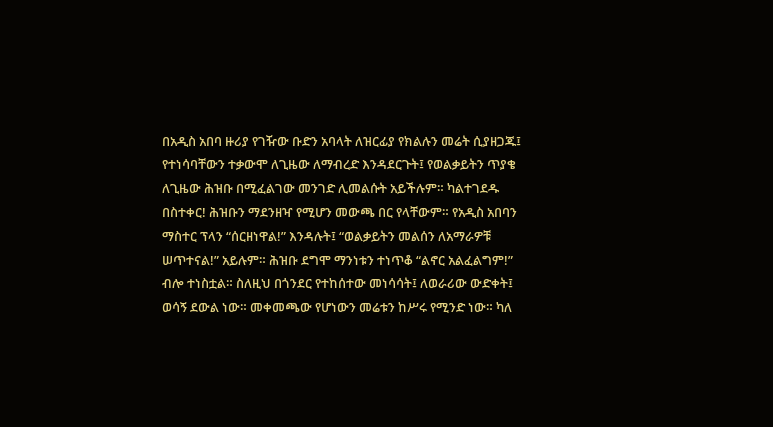በአዲስ አበባ ዙሪያ የገዥው ቡድን አባላት ለዝርፊያ የክልሉን መሬት ሲያዘጋጁ፤ የተነሳባቸውን ተቃውሞ ለጊዜው ለማብረድ እንዳደርጉት፤ የወልቃይትን ጥያቄ ለጊዜው ሕዝቡ በሚፈልገው መንገድ ሊመልሱት አይችሉም። ካልተገደዱ በስተቀር! ሕዝቡን ማደንዘዣ የሚሆን መውጫ በር የላቸውም። የአዲስ አበባን ማስተር ፕላን “ሰርዘነዋል!” እንዳሉት፤ “ወልቃይትን መልሰን ለአማራዎቹ ሠጥተናል!” አይሉም። ሕዝቡ ደግሞ ማንነቱን ተነጥቆ “ልኖር አልፈልግም!” ብሎ ተነስቷል። ስለዚህ በጎንደር የተከሰተው መነሳሳት፤ ለወራሪው ውድቀት፤ ወሳኝ ደውል ነው። መቀመጫው የሆነውን መሬቱን ከሥሩ የሚንድ ነው። ካለ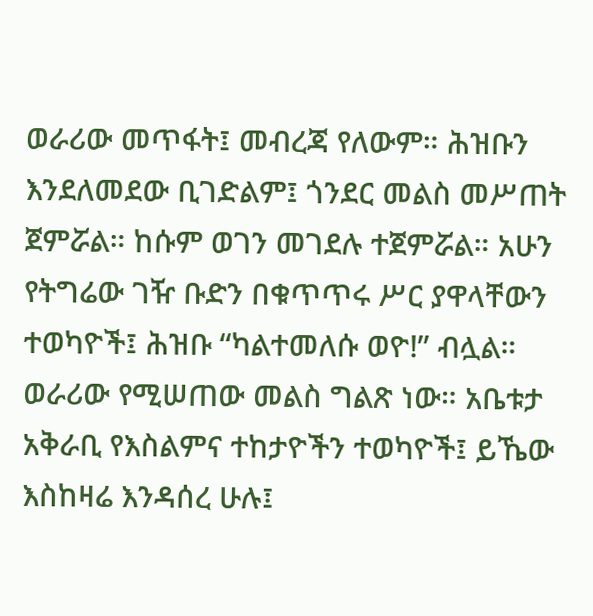ወራሪው መጥፋት፤ መብረጃ የለውም። ሕዝቡን እንደለመደው ቢገድልም፤ ጎንደር መልስ መሥጠት ጀምሯል። ከሱም ወገን መገደሉ ተጀምሯል። አሁን የትግሬው ገዥ ቡድን በቁጥጥሩ ሥር ያዋላቸውን ተወካዮች፤ ሕዝቡ “ካልተመለሱ ወዮ!” ብሏል። ወራሪው የሚሠጠው መልስ ግልጽ ነው። አቤቱታ አቅራቢ የእስልምና ተከታዮችን ተወካዮች፤ ይኼው እስከዛሬ እንዳሰረ ሁሉ፤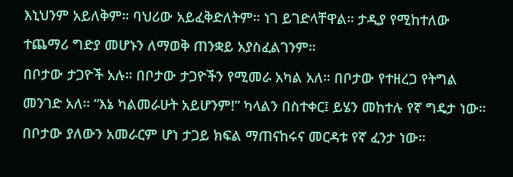እኒህንም አይለቅም። ባህሪው አይፈቅድለትም። ነገ ይገድላቸዋል። ታዲያ የሚከተለው ተጨማሪ ግድያ መሆኑን ለማወቅ ጠንቋይ አያስፈልገንም።
በቦታው ታጋዮች አሉ። በቦታው ታጋዮችን የሚመራ አካል አለ። በቦታው የተዘረጋ የትግል መንገድ አለ። “እኔ ካልመራሁት አይሆንም!” ካላልን በስተቀር፤ ይሄን መከተሉ የኛ ግዴታ ነው። በቦታው ያለውን አመራርም ሆነ ታጋይ ክፍል ማጠናከሩና መርዳቱ የኛ ፈንታ ነው።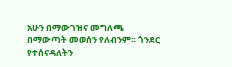አሁን በማውገዝና መግለጫ በማውጣት መወሰን የለብንም። ጎንደር የተሰናዳለትን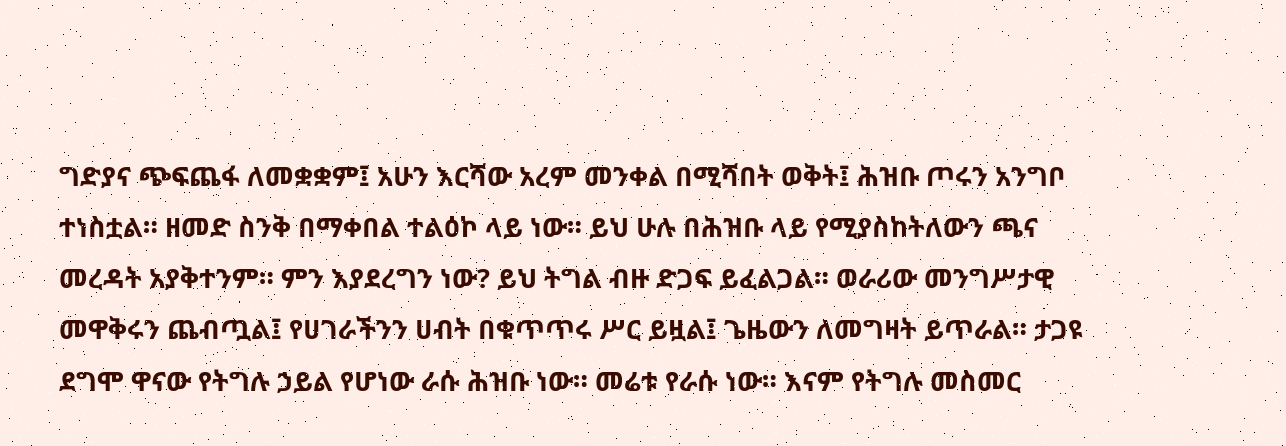ግድያና ጭፍጨፋ ለመቋቋም፤ አሁን እርሻው አረም መንቀል በሚሻበት ወቅት፤ ሕዝቡ ጦሩን አንግቦ ተነስቷል። ዘመድ ስንቅ በማቀበል ተልዕኮ ላይ ነው። ይህ ሁሉ በሕዝቡ ላይ የሚያስከትለውን ጫና መረዳት አያቅተንም። ምን እያደረግን ነው? ይህ ትግል ብዙ ድጋፍ ይፈልጋል። ወራሪው መንግሥታዊ መዋቅሩን ጨብጧል፤ የሀገራችንን ሀብት በቁጥጥሩ ሥር ይዟል፤ ጌዜውን ለመግዛት ይጥራል። ታጋዩ ደግሞ ዋናው የትግሉ ኃይል የሆነው ራሱ ሕዝቡ ነው። መሬቱ የራሱ ነው። እናም የትግሉ መስመር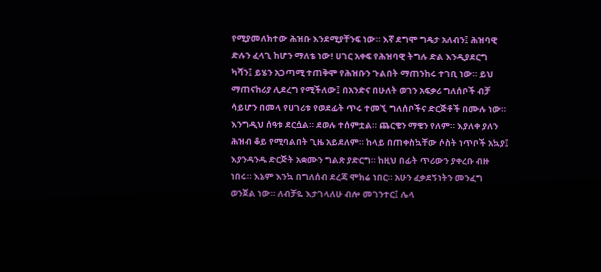የሚያመለክተው ሕዝቡ እንደሚያቸንፍ ነው። እኛ ደግሞ ግዴታ አለብን፤ ሕዝባዊ ድሉን ፈላጊ ከሆን ማለቴ ነው! ሀገር አቀፍ የሕዝባዊ ትግሉ ድል እንዲያደርግ ካሻን፤ ይሄን አጋጣሚ ተጠቅሞ የሕዝቡን ጉልበት ማጠንከሩ ተገቢ ነው። ይህ ማጠናከሪያ ሊደረግ የሚችለው፤ በአንድና በሁለት ወገን አፍቃሪ ግለሰቦች ብቻ ሳይሆን በመላ የሀገሪቱ የወደፊት ጥሩ ተመኚ ግለሰቦችና ድርጅቶች በሙሉ ነው።
እንግዲህ ሰዓቱ ደርሷል። ደወሉ ተሰምቷል። ጨርቄን ማቄን የለም። እያለቀ ያለን ሕዝብ ቆይ የሚባልበት ጊዜ አይደለም። ከላይ በጠቀስኳቸው ሶስት ነጥቦች አኳያ፤ እያንዳንዱ ድርጅት አቋሙን ግልጽ ያድርግ። ከዚህ በፊት ጥሪውን ያቀረቡ ብዙ ነበሩ። እኔም እንኳ በግለሰብ ደረጃ ሞክሬ ነበር። አሁን ፈቃደኝነትን መንፈግ ወንጀል ነው። ለብቻዬ እታገላለሁ ብሎ መገንተር፤ ሌላ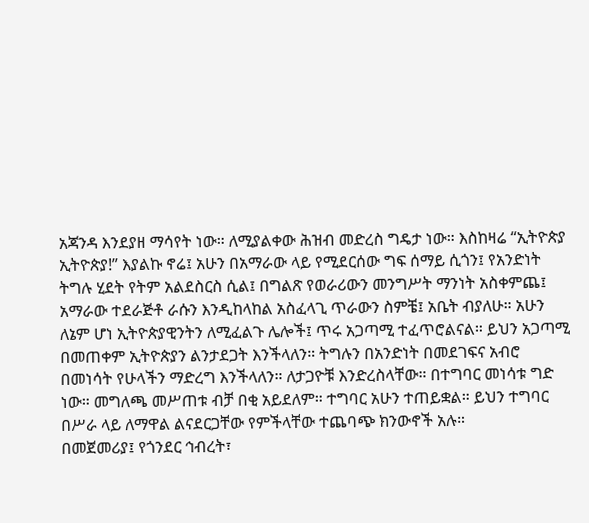አጃንዳ እንደያዘ ማሳየት ነው። ለሚያልቀው ሕዝብ መድረስ ግዴታ ነው። እስከዛሬ “ኢትዮጵያ ኢትዮጵያ!” እያልኩ ኖሬ፤ አሁን በአማራው ላይ የሚደርሰው ግፍ ሰማይ ሲጎን፤ የአንድነት ትግሉ ሂደት የትም አልደስርስ ሲል፤ በግልጽ የወራሪውን መንግሥት ማንነት አስቀምጨ፤ አማራው ተደራጅቶ ራሱን እንዲከላከል አስፈላጊ ጥራውን ስምቼ፤ አቤት ብያለሁ። አሁን ለኔም ሆነ ኢትዮጵያዊንትን ለሚፈልጉ ሌሎች፤ ጥሩ አጋጣሚ ተፈጥሮልናል። ይህን አጋጣሚ በመጠቀም ኢትዮጵያን ልንታደጋት እንችላለን። ትግሉን በአንድነት በመደገፍና አብሮ በመነሳት የሁላችን ማድረግ እንችላለን። ለታጋዮቹ እንድረስላቸው። በተግባር መነሳቱ ግድ ነው። መግለጫ መሥጠቱ ብቻ በቂ አይደለም። ተግባር አሁን ተጠይቋል። ይህን ተግባር በሥራ ላይ ለማዋል ልናደርጋቸው የምችላቸው ተጨባጭ ክንውኖች አሉ።
በመጀመሪያ፤ የጎንደር ኅብረት፣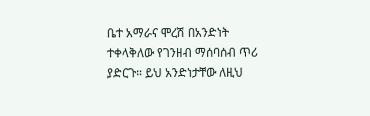ቤተ አማራና ሞረሽ በአንድነት ተቀላቅለው የገንዘብ ማሰባሰብ ጥሪ ያድርጉ። ይህ አንድነታቸው ለዚህ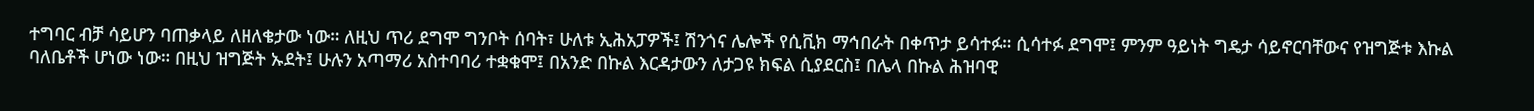ተግባር ብቻ ሳይሆን ባጠቃላይ ለዘለቄታው ነው። ለዚህ ጥሪ ደግሞ ግንቦት ሰባት፣ ሁለቱ ኢሕአፓዎች፤ ሽንጎና ሌሎች የሲቪክ ማኅበራት በቀጥታ ይሳተፉ። ሲሳተፉ ደግሞ፤ ምንም ዓይነት ግዴታ ሳይኖርባቸውና የዝግጅቱ እኩል ባለቤቶች ሆነው ነው። በዚህ ዝግጅት ኡደት፤ ሁሉን አጣማሪ አስተባባሪ ተቋቁሞ፤ በአንድ በኩል እርዳታውን ለታጋዩ ክፍል ሲያደርስ፤ በሌላ በኩል ሕዝባዊ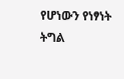የሆነውን የነፃነት ትግል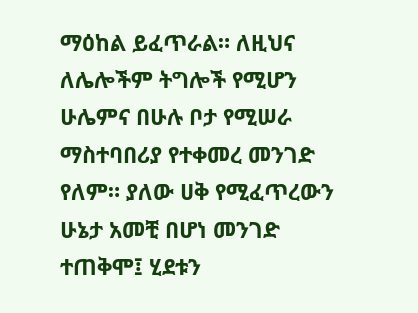ማዕከል ይፈጥራል። ለዚህና ለሌሎችም ትግሎች የሚሆን ሁሌምና በሁሉ ቦታ የሚሠራ ማስተባበሪያ የተቀመረ መንገድ የለም። ያለው ሀቅ የሚፈጥረውን ሁኔታ አመቺ በሆነ መንገድ ተጠቅሞ፤ ሂደቱን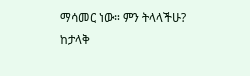ማሳመር ነው። ምን ትላላችሁ?
ከታላቅ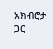አክብሮታ ጋር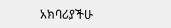አክባሪያችሁ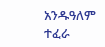አንዱዓለም ተፈራ